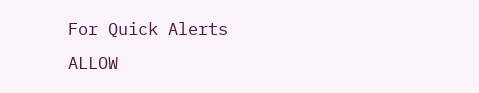For Quick Alerts
ALLOW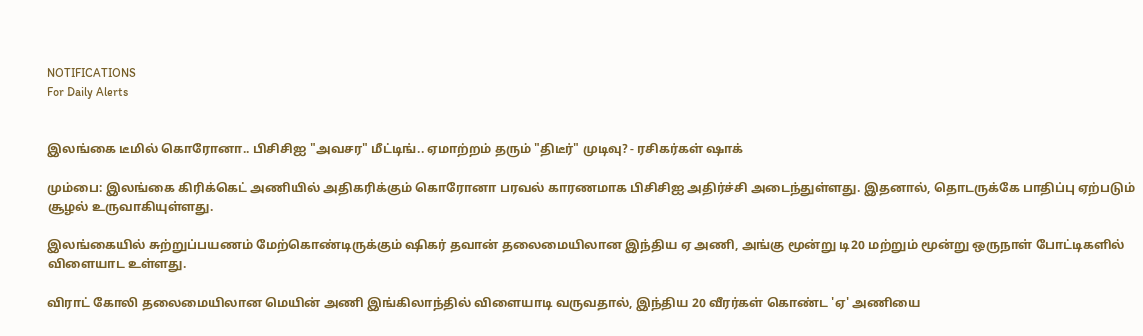NOTIFICATIONS
For Daily Alerts


இலங்கை டீமில் கொரோனா.. பிசிசிஐ "அவசர" மீட்டிங்.. ஏமாற்றம் தரும் "திடீர்" முடிவு? - ரசிகர்கள் ஷாக்

மும்பை: இலங்கை கிரிக்கெட் அணியில் அதிகரிக்கும் கொரோனா பரவல் காரணமாக பிசிசிஐ அதிர்ச்சி அடைந்துள்ளது. இதனால், தொடருக்கே பாதிப்பு ஏற்படும் சூழல் உருவாகியுள்ளது.

இலங்கையில் சுற்றுப்பயணம் மேற்கொண்டிருக்கும் ஷிகர் தவான் தலைமையிலான இந்திய ஏ அணி, அங்கு மூன்று டி20 மற்றும் மூன்று ஒருநாள் போட்டிகளில் விளையாட உள்ளது.

விராட் கோலி தலைமையிலான மெயின் அணி இங்கிலாந்தில் விளையாடி வருவதால், இந்திய 20 வீரர்கள் கொண்ட 'ஏ' அணியை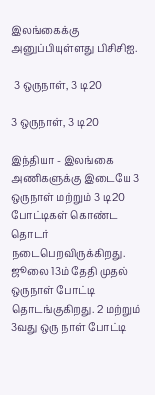இலங்கைக்கு அனுப்பியுள்ளது பிசிசிஐ.

 3 ஒருநாள், 3 டி20

3 ஒருநாள், 3 டி20

இந்தியா - இலங்கை அணிகளுக்கு இடையே 3 ஒருநாள் மற்றும் 3 டி20 போட்டிகள் கொண்ட தொடர் நடைபெறவிருக்கிறது. ஜூலை 13ம் தேதி முதல் ஒருநாள் போட்டி தொடங்குகிறது. 2 மற்றும் 3வது ஒரு நாள் போட்டி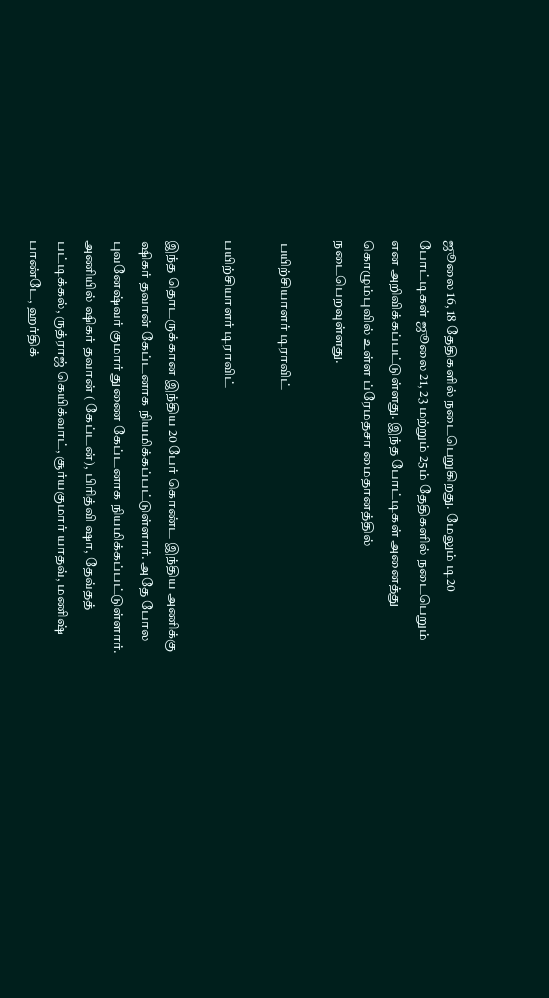ஜூலை 16, 18 தேதிகளில் நடைபெறுகிறது. மேலும் டி20 போட்டிகள் ஜூலை 21, 23 மற்றும் 25ம் தேதிகளில் நடைபெறும் என அறிவிக்கப்பட்டுள்ளது. இந்த போட்டிகள் அனைத்து கொழும்புவில் உள்ள ப்ரேமதசா மைதானத்தில் நடைபெறவுள்ளது.

 பயிற்சியாளர் டிராவிட்

பயிற்சியாளர் டிராவிட்

இந்த தொடருக்கான இந்திய 20 பேர் கொண்ட இந்திய அணிக்கு ஷிகர் தவான் கேப்டனாக நியமிக்கப்பட்டுள்ளார். அதே போல புவனேஷ்வர் குமார் துணை கேப்டனாக நியமிக்கப்பட்டுள்ளார். அணியில் ஷிகர் தவான் ( கேப்டன்), பிரித்வி ஷா, தேவ்தத் பட்டிக்கல், ருத்ராஜ் கெயிக்வாட், சூர்யகுமார் யாதவ், மணிஷ் பாண்டே, ஹர்திக்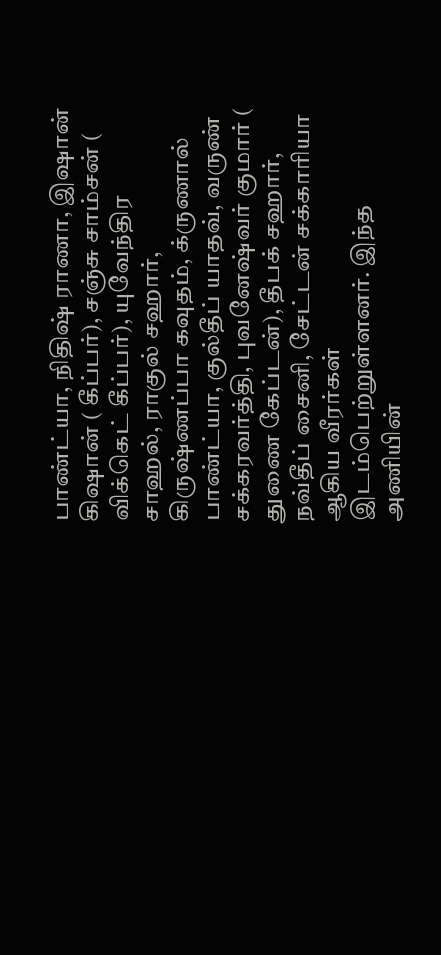பாண்ட்யா, நிதிஷ் ராணா, இஷான் கிஷான் ( கீப்பர்), சஞ்சு சாம்சன் ( விக்கெட் கீப்பர்), யுவேந்திர சாஹல், ராகுல் சஹார், கிருஷ்ணப்பா கவுதம், க்ருணால் பாண்ட்யா, குல்தீப் யாதவ், வருண் சக்கரவர்த்தி, புவனேஷ்வர் குமார் ( துணை கேப்டன்), தீபக் சஹார், நவ்தீப் சைனி, சேட்டன் சக்காரியா ஆகிய வீரர்கள் இடம்பெற்றுள்ளனர். இந்த அணியின்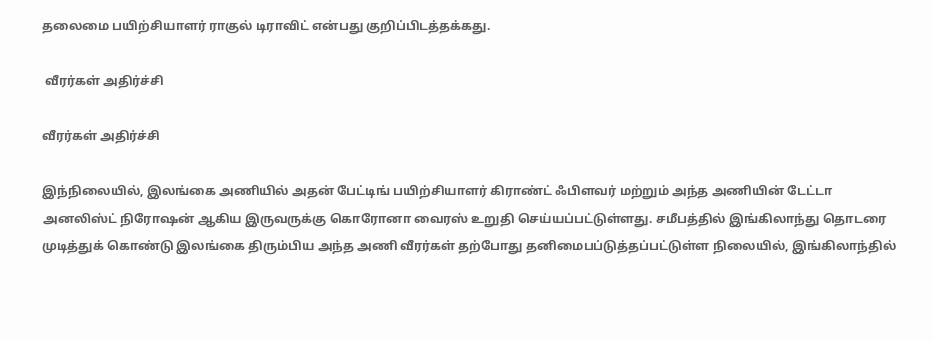தலைமை பயிற்சியாளர் ராகுல் டிராவிட் என்பது குறிப்பிடத்தக்கது.

 வீரர்கள் அதிர்ச்சி

வீரர்கள் அதிர்ச்சி

இந்நிலையில், இலங்கை அணியில் அதன் பேட்டிங் பயிற்சியாளர் கிராண்ட் ஃபிளவர் மற்றும் அந்த அணியின் டேட்டா அனலிஸ்ட் நிரோஷன் ஆகிய இருவருக்கு கொரோனா வைரஸ் உறுதி செய்யப்பட்டுள்ளது. சமீபத்தில் இங்கிலாந்து தொடரை முடித்துக் கொண்டு இலங்கை திரும்பிய அந்த அணி வீரர்கள் தற்போது தனிமைபப்டுத்தப்பட்டுள்ள நிலையில், இங்கிலாந்தில்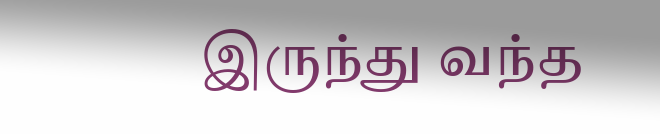இருந்து வந்த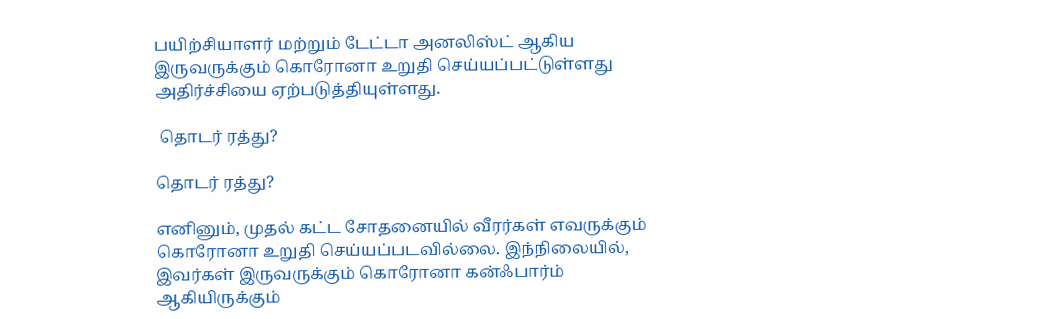பயிற்சியாளர் மற்றும் டேட்டா அனலிஸ்ட் ஆகிய இருவருக்கும் கொரோனா உறுதி செய்யப்பட்டுள்ளது அதிர்ச்சியை ஏற்படுத்தியுள்ளது.

 தொடர் ரத்து?

தொடர் ரத்து?

எனினும், முதல் கட்ட சோதனையில் வீரர்கள் எவருக்கும் கொரோனா உறுதி செய்யப்படவில்லை. இந்நிலையில், இவர்கள் இருவருக்கும் கொரோனா கன்ஃபார்ம் ஆகியிருக்கும்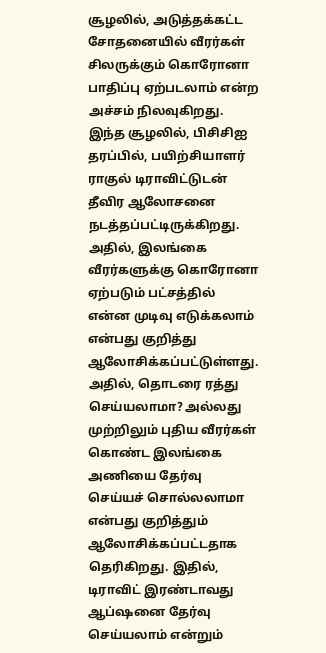சூழலில், அடுத்தக்கட்ட சோதனையில் வீரர்கள் சிலருக்கும் கொரோனா பாதிப்பு ஏற்படலாம் என்ற அச்சம் நிலவுகிறது. இந்த சூழலில், பிசிசிஐ தரப்பில், பயிற்சியாளர் ராகுல் டிராவிட்டுடன் தீவிர ஆலோசனை நடத்தப்பட்டிருக்கிறது. அதில், இலங்கை வீரர்களுக்கு கொரோனா ஏற்படும் பட்சத்தில் என்ன முடிவு எடுக்கலாம் என்பது குறித்து ஆலோசிக்கப்பட்டுள்ளது. அதில், தொடரை ரத்து செய்யலாமா? அல்லது முற்றிலும் புதிய வீரர்கள் கொண்ட இலங்கை அணியை தேர்வு செய்யச் சொல்லலாமா என்பது குறித்தும் ஆலோசிக்கப்பட்டதாக தெரிகிறது. இதில், டிராவிட் இரண்டாவது ஆப்ஷனை தேர்வு செய்யலாம் என்றும்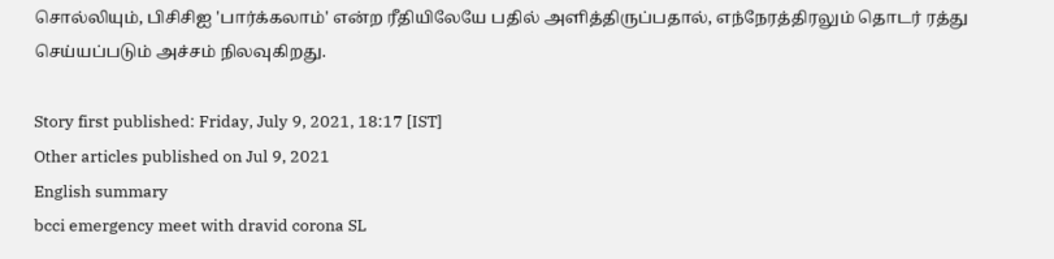சொல்லியும், பிசிசிஐ 'பார்க்கலாம்' என்ற ரீதியிலேயே பதில் அளித்திருப்பதால், எந்நேரத்திரலும் தொடர் ரத்து செய்யப்படும் அச்சம் நிலவுகிறது.

Story first published: Friday, July 9, 2021, 18:17 [IST]
Other articles published on Jul 9, 2021
English summary
bcci emergency meet with dravid corona SL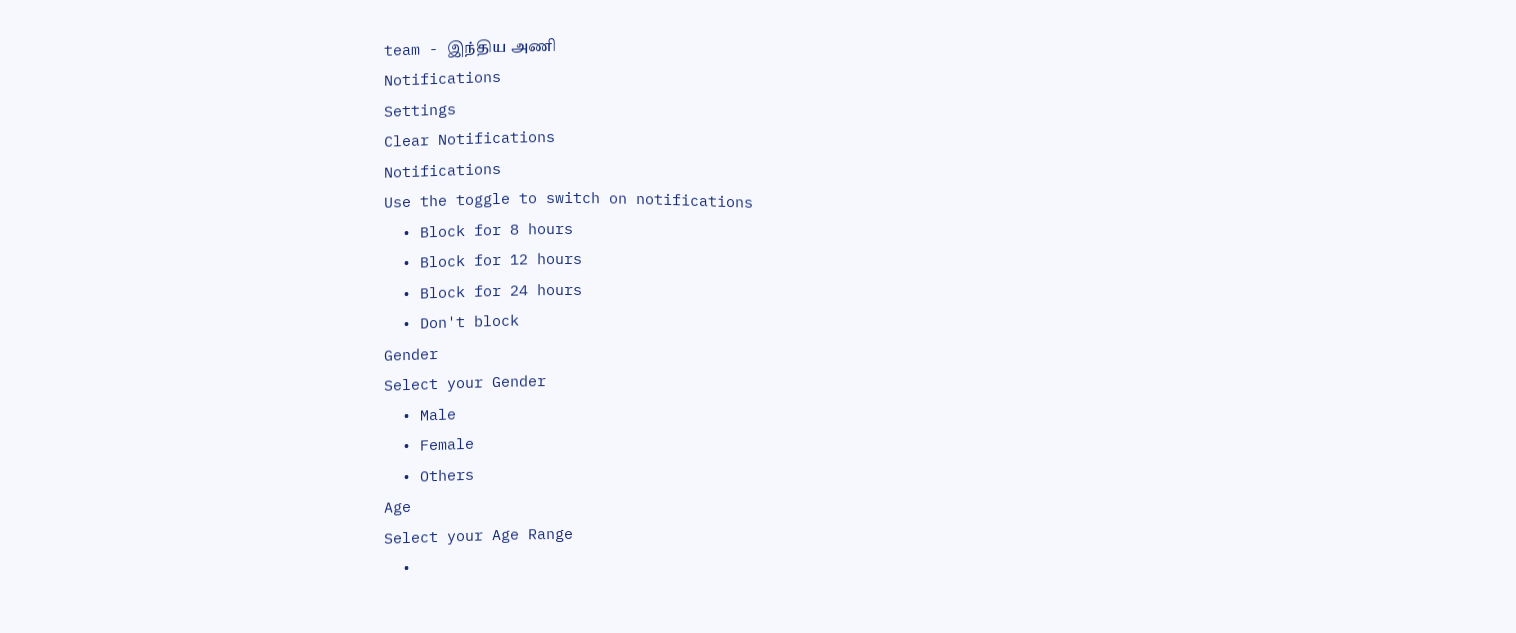team - இந்திய அணி
Notifications
Settings
Clear Notifications
Notifications
Use the toggle to switch on notifications
  • Block for 8 hours
  • Block for 12 hours
  • Block for 24 hours
  • Don't block
Gender
Select your Gender
  • Male
  • Female
  • Others
Age
Select your Age Range
  •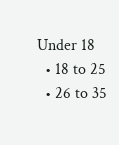Under 18
  • 18 to 25
  • 26 to 35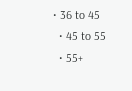• 36 to 45
  • 45 to 55
  • 55+